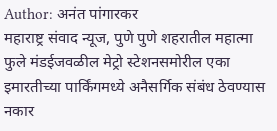Author: अनंत पांगारकर
महाराष्ट्र संवाद न्यूज, पुणे पुणे शहरातील महात्मा फुले मंडईजवळील मेट्रो स्टेशनसमोरील एका इमारतीच्या पार्किंगमध्ये अनैसर्गिक संबंध ठेवण्यास नकार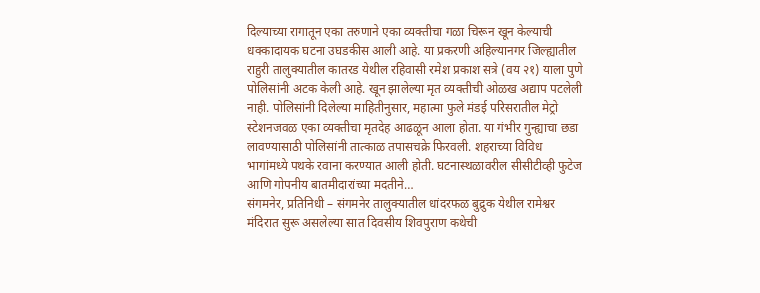दिल्याच्या रागातून एका तरुणाने एका व्यक्तीचा गळा चिरून खून केल्याची धक्कादायक घटना उघडकीस आली आहे. या प्रकरणी अहिल्यानगर जिल्ह्यातील राहुरी तालुक्यातील कातरड येथील रहिवासी रमेश प्रकाश सत्रे (वय २१) याला पुणे पोलिसांनी अटक केली आहे. खून झालेल्या मृत व्यक्तीची ओळख अद्याप पटलेली नाही. पोलिसांनी दिलेल्या माहितीनुसार, महात्मा फुले मंडई परिसरातील मेट्रो स्टेशनजवळ एका व्यक्तीचा मृतदेह आढळून आला होता. या गंभीर गुन्ह्याचा छडा लावण्यासाठी पोलिसांनी तात्काळ तपासचक्रे फिरवली. शहराच्या विविध भागांमध्ये पथके रवाना करण्यात आली होती. घटनास्थळावरील सीसीटीव्ही फुटेज आणि गोपनीय बातमीदारांच्या मदतीने…
संगमनेर, प्रतिनिधी – संगमनेर तालुक्यातील धांदरफळ बुद्रुक येथील रामेश्वर मंदिरात सुरू असलेल्या सात दिवसीय शिवपुराण कथेची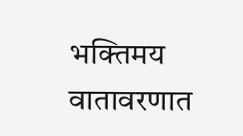भक्तिमय वातावरणात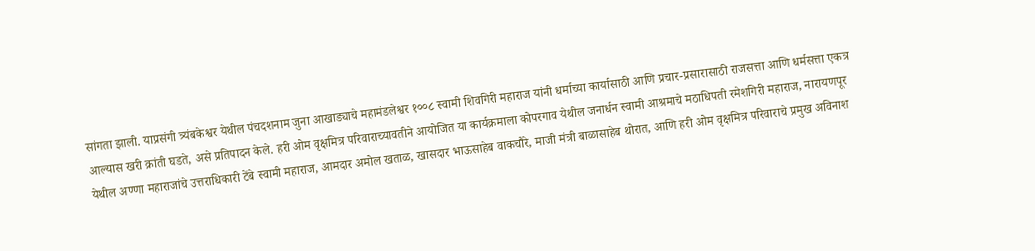सांगता झाली. याप्रसंगी त्र्यंबकेश्वर येथील पंचदशनाम जुना आखाड्याचे महामंडलेश्वर १००८ स्वामी शिवगिरी महाराज यांनी धर्माच्या कार्यासाठी आणि प्रचार-प्रसारासाठी राजसत्ता आणि धर्मसत्ता एकत्र आल्यास खरी क्रांती घडते, असे प्रतिपादन केले. हरी ओम वृक्षमित्र परिवाराच्यावतीने आयोजित या कार्यक्रमाला कोपरगाव येथील जनार्धन स्वामी आश्रमाचे मठाधिपती रमेशगिरी महाराज, नारायणपूर येथील अण्णा महाराजांचे उत्तराधिकारी टेंबे स्वामी महाराज, आमदार अमोल खताळ, खासदार भाऊसाहेब वाकचौरे, माजी मंत्री बाळासाहेब थोरात, आणि हरी ओम वृक्षमित्र परिवाराचे प्रमुख अविनाश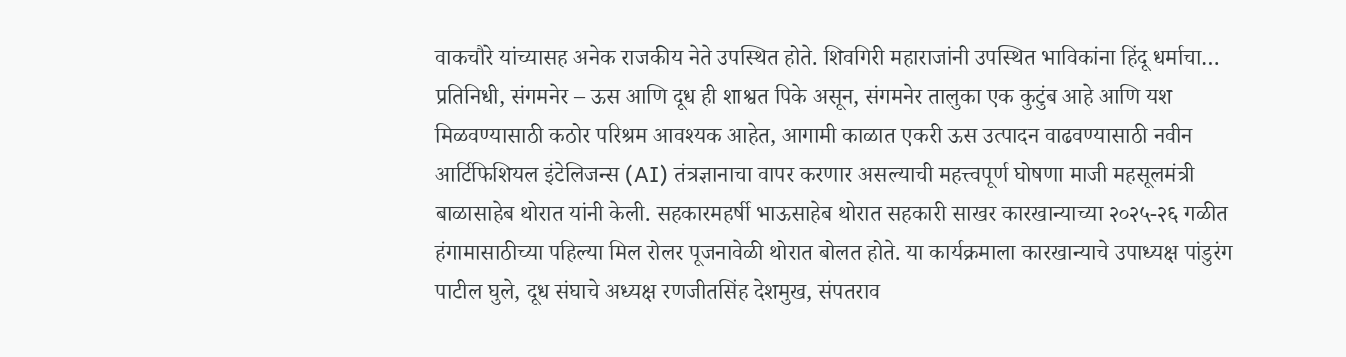वाकचौरे यांच्यासह अनेक राजकीय नेते उपस्थित होते. शिवगिरी महाराजांनी उपस्थित भाविकांना हिंदू धर्माचा…
प्रतिनिधी, संगमनेर – ऊस आणि दूध ही शाश्वत पिके असून, संगमनेर तालुका एक कुटुंब आहे आणि यश मिळवण्यासाठी कठोर परिश्रम आवश्यक आहेत, आगामी काळात एकरी ऊस उत्पादन वाढवण्यासाठी नवीन आर्टिफिशियल इंटेलिजन्स (AI) तंत्रज्ञानाचा वापर करणार असल्याची महत्त्वपूर्ण घोषणा माजी महसूलमंत्री बाळासाहेब थोरात यांनी केली. सहकारमहर्षी भाऊसाहेब थोरात सहकारी साखर कारखान्याच्या २०२५-२६ गळीत हंगामासाठीच्या पहिल्या मिल रोलर पूजनावेळी थोरात बोलत होते. या कार्यक्रमाला कारखान्याचे उपाध्यक्ष पांडुरंग पाटील घुले, दूध संघाचे अध्यक्ष रणजीतसिंह देशमुख, संपतराव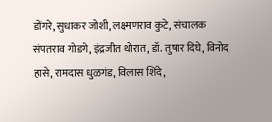डोंगरे, सुधाकर जोशी, लक्ष्मणराव कुटे, संचालक संपतराव गोडगे, इंद्रजीत थोरात, डॉ. तुषार दिघे, विनोद हासे, रामदास धुळगंड, विलास शिंदे,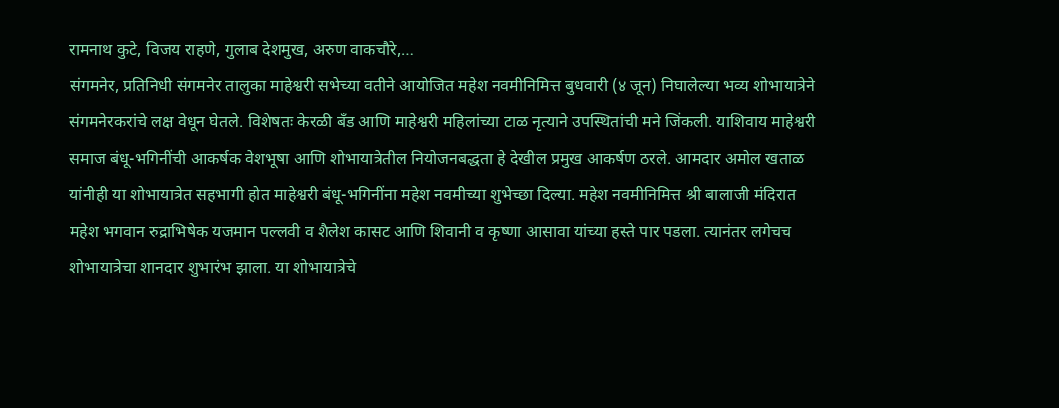रामनाथ कुटे, विजय राहणे, गुलाब देशमुख, अरुण वाकचौरे,…
संगमनेर, प्रतिनिधी संगमनेर तालुका माहेश्वरी सभेच्या वतीने आयोजित महेश नवमीनिमित्त बुधवारी (४ जून) निघालेल्या भव्य शोभायात्रेने संगमनेरकरांचे लक्ष वेधून घेतले. विशेषतः केरळी बँड आणि माहेश्वरी महिलांच्या टाळ नृत्याने उपस्थितांची मने जिंकली. याशिवाय माहेश्वरी समाज बंधू-भगिनींची आकर्षक वेशभूषा आणि शोभायात्रेतील नियोजनबद्धता हे देखील प्रमुख आकर्षण ठरले. आमदार अमोल खताळ यांनीही या शोभायात्रेत सहभागी होत माहेश्वरी बंधू-भगिनींना महेश नवमीच्या शुभेच्छा दिल्या. महेश नवमीनिमित्त श्री बालाजी मंदिरात महेश भगवान रुद्राभिषेक यजमान पल्लवी व शैलेश कासट आणि शिवानी व कृष्णा आसावा यांच्या हस्ते पार पडला. त्यानंतर लगेचच शोभायात्रेचा शानदार शुभारंभ झाला. या शोभायात्रेचे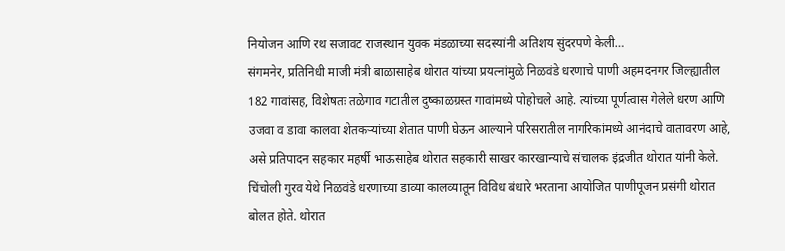नियोजन आणि रथ सजावट राजस्थान युवक मंडळाच्या सदस्यांनी अतिशय सुंदरपणे केली…
संगमनेर, प्रतिनिधी माजी मंत्री बाळासाहेब थोरात यांच्या प्रयत्नांमुळे निळवंडे धरणाचे पाणी अहमदनगर जिल्ह्यातील 182 गावांसह, विशेषतः तळेगाव गटातील दुष्काळग्रस्त गावांमध्ये पोहोचले आहे. त्यांच्या पूर्णत्वास गेलेले धरण आणि उजवा व डावा कालवा शेतकऱ्यांच्या शेतात पाणी घेऊन आल्याने परिसरातील नागरिकांमध्ये आनंदाचे वातावरण आहे, असे प्रतिपादन सहकार महर्षी भाऊसाहेब थोरात सहकारी साखर कारखान्याचे संचालक इंद्रजीत थोरात यांनी केले. चिंचोली गुरव येथे निळवंडे धरणाच्या डाव्या कालव्यातून विविध बंधारे भरताना आयोजित पाणीपूजन प्रसंगी थोरात बोलत होते. थोरात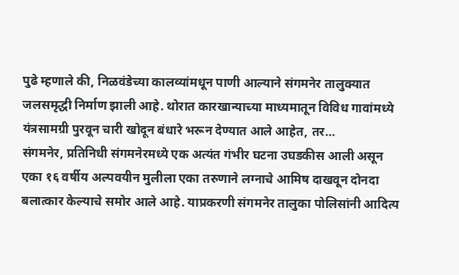पुढे म्हणाले की, निळवंडेच्या कालव्यांमधून पाणी आल्याने संगमनेर तालुक्यात जलसमृद्धी निर्माण झाली आहे. थोरात कारखान्याच्या माध्यमातून विविध गावांमध्ये यंत्रसामग्री पुरवून चारी खोदून बंधारे भरून देण्यात आले आहेत, तर…
संगमनेर, प्रतिनिधी संगमनेरमध्ये एक अत्यंत गंभीर घटना उघडकीस आली असून एका १६ वर्षीय अल्पवयीन मुलीला एका तरुणाने लग्नाचे आमिष दाखवून दोनदा बलात्कार केल्याचे समोर आले आहे. याप्रकरणी संगमनेर तालुका पोलिसांनी आदित्य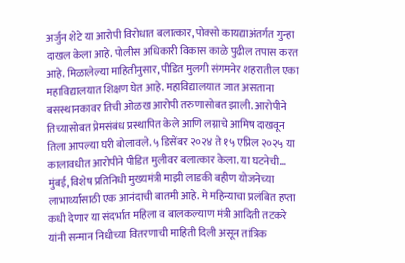अर्जुन शेटे या आरोपी विरोधात बलात्कार, पोक्सो कायद्याअंतर्गत गुन्हा दाखल केला आहे. पोलीस अधिकारी विकास काळे पुढील तपास करत आहे. मिळालेल्या माहितीनुसार, पीडित मुलगी संगमनेर शहरातील एका महाविद्यालयात शिक्षण घेत आहे. महाविद्यालयात जात असताना बसस्थानकावर तिची ओळख आरोपी तरुणासोबत झाली. आरोपीने तिच्यासोबत प्रेमसंबंध प्रस्थापित केले आणि लग्नाचे आमिष दाखवून तिला आपल्या घरी बोलावले. ५ डिसेंबर २०२४ ते १५ एप्रिल २०२५ या कालावधीत आरोपीने पीडित मुलीवर बलात्कार केला. या घटनेची…
मुंबई, विशेष प्रतिनिधी मुख्यमंत्री माझी लाडकी बहीण योजनेच्या लाभार्थ्यांसाठी एक आनंदाची बातमी आहे. मे महिन्याचा प्रलंबित हप्ता कधी देणार या संदर्भात महिला व बालकल्याण मंत्री आदिती तटकरे यांनी सन्मान निधीच्या वितरणाची माहिती दिली असून तांत्रिक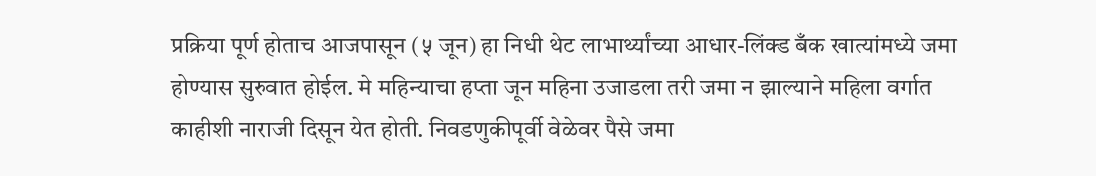प्रक्रिया पूर्ण होताच आजपासून (५ जून) हा निधी थेट लाभार्थ्यांच्या आधार-लिंक्ड बँक खात्यांमध्ये जमा होण्यास सुरुवात होईल. मे महिन्याचा हप्ता जून महिना उजाडला तरी जमा न झाल्याने महिला वर्गात काहीशी नाराजी दिसून येत होती. निवडणुकीपूर्वी वेळेवर पैसे जमा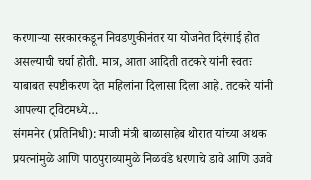करणाऱ्या सरकारकडून निवडणुकीनंतर या योजनेत दिरंगाई होत असल्याची चर्चा होती. मात्र, आता आदिती तटकरे यांनी स्वतः याबाबत स्पष्टीकरण देत महिलांना दिलासा दिला आहे. तटकरे यांनी आपल्या ट्विटमध्ये…
संगमनेर (प्रतिनिधी): माजी मंत्री बाळासाहेब थोरात यांच्या अथक प्रयत्नांमुळे आणि पाठपुराव्यामुळे निळवंडे धरणाचे डावे आणि उजवे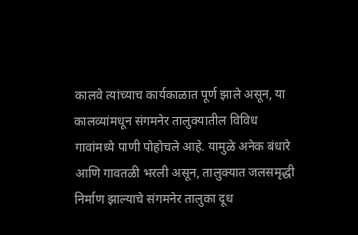कालवे त्यांच्याच कार्यकाळात पूर्ण झाले असून, या कालव्यांमधून संगमनेर तालुक्यातील विविध गावांमध्ये पाणी पोहोचले आहे. यामुळे अनेक बंधारे आणि गावतळी भरली असून, तालुक्यात जलसमृद्धी निर्माण झाल्याचे संगमनेर तालुका दूध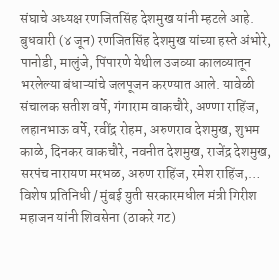संघाचे अध्यक्ष रणजितसिंह देशमुख यांनी म्हटले आहे. बुधवारी (४ जून) रणजितसिंह देशमुख यांच्या हस्ते अंभोरे, पानोडी, मालुंजे, पिंपारणे येथील उजव्या कालव्यातून भरलेल्या बंधाऱ्यांचे जलपूजन करण्यात आले. यावेळी संचालक सतीश वर्पे, गंगाराम वाकचौरे, अण्णा राहिंज, लहानभाऊ वर्पे, रवींद्र रोहम, अरुणराव देशमुख, शुभम काळे, दिनकर वाकचौरे, नवनीत देशमुख, राजेंद्र देशमुख, सरपंच नारायण मरभळ, अरुण राहिंज, रमेश राहिंज,…
विशेष प्रतिनिधी / मुंबई युती सरकारमधील मंत्री गिरीश महाजन यांनी शिवसेना (ठाकरे गट)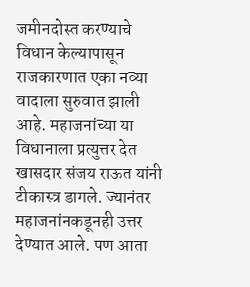जमीनदोस्त करण्याचे विधान केल्यापासून राजकारणात एका नव्या वादाला सुरुवात झाली आहे. महाजनांच्या या विधानाला प्रत्युत्तर देत खासदार संजय राऊत यांनी टीकास्त्र डागले. ज्यानंतर महाजनांनकडूनही उत्तर देण्यात आले. पण आता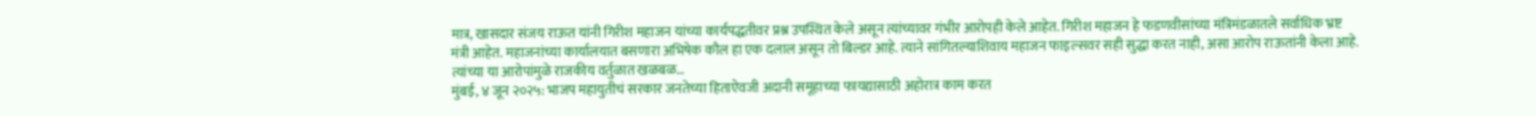मात्र, खासदार संजय राऊत यांनी गिरीश महाजन यांच्या कार्यपद्धतीवर प्रश्न उपस्थित केले असून त्यांच्यावर गंभीर आरोपही केले आहेत. गिरीश महाजन हे फडणवीसांच्या मंत्रिमंडळातले सर्वाधिक भ्रष्ट मंत्री आहेत. महाजनांच्या कार्यालयात बसणारा अभिषेक कौल हा एक दलाल असून तो बिल्डर आहे. त्याने सांगितल्याशिवाय महाजन फाइल्सवर सही सुद्धा करत नाही, असा आरोप राऊतांनी केला आहे. त्यांच्या या आरोपांमुळे राजकीय वर्तुळात खळबळ…
मुंबई, ४ जून २०२५: भाजप महायुतीचं सरकार जनतेच्या हिताऐवजी अदानी समूहाच्या फायद्यासाठी अहोरात्र काम करत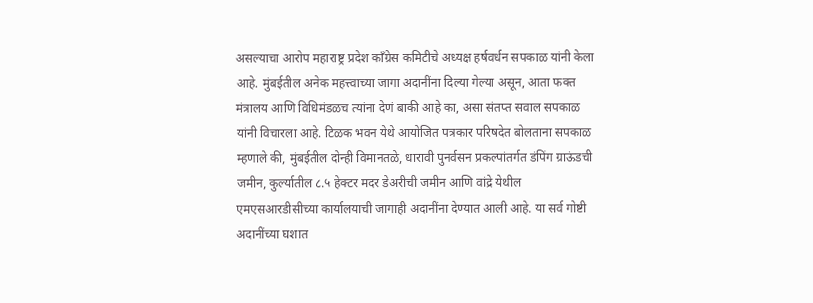असल्याचा आरोप महाराष्ट्र प्रदेश काँग्रेस कमिटीचे अध्यक्ष हर्षवर्धन सपकाळ यांनी केला आहे. मुंबईतील अनेक महत्त्वाच्या जागा अदानींना दिल्या गेल्या असून, आता फक्त मंत्रालय आणि विधिमंडळच त्यांना देणं बाकी आहे का, असा संतप्त सवाल सपकाळ यांनी विचारला आहे. टिळक भवन येथे आयोजित पत्रकार परिषदेत बोलताना सपकाळ म्हणाले की, मुंबईतील दोन्ही विमानतळे, धारावी पुनर्वसन प्रकल्पांतर्गत डंपिंग ग्राऊंडची जमीन, कुर्ल्यातील ८.५ हेक्टर मदर डेअरीची जमीन आणि वांद्रे येथील एमएसआरडीसीच्या कार्यालयाची जागाही अदानींना देण्यात आली आहे. या सर्व गोष्टी अदानींच्या घशात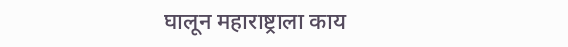घालून महाराष्ट्राला काय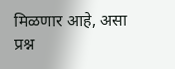मिळणार आहे, असा प्रश्न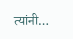त्यांनी…